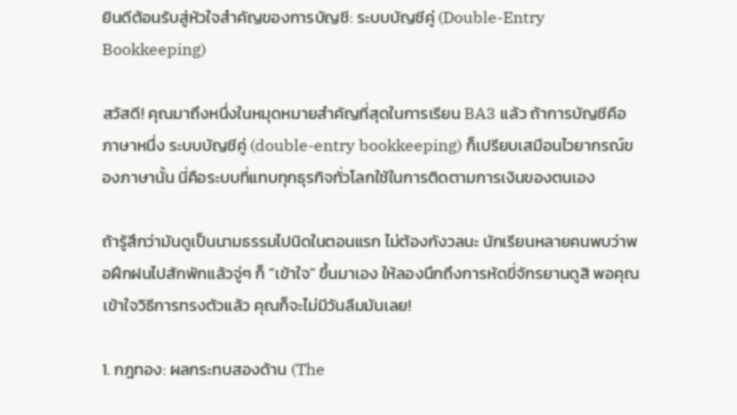ยินดีต้อนรับสู่หัวใจสำคัญของการบัญชี: ระบบบัญชีคู่ (Double-Entry Bookkeeping)

สวัสดี! คุณมาถึงหนึ่งในหมุดหมายสำคัญที่สุดในการเรียน BA3 แล้ว ถ้าการบัญชีคือภาษาหนึ่ง ระบบบัญชีคู่ (double-entry bookkeeping) ก็เปรียบเสมือนไวยากรณ์ของภาษานั้น นี่คือระบบที่แทบทุกธุรกิจทั่วโลกใช้ในการติดตามการเงินของตนเอง

ถ้ารู้สึกว่ามันดูเป็นนามธรรมไปนิดในตอนแรก ไม่ต้องกังวลนะ นักเรียนหลายคนพบว่าพอฝึกฝนไปสักพักแล้วจู่ๆ ก็ "เข้าใจ" ขึ้นมาเอง ให้ลองนึกถึงการหัดขี่จักรยานดูสิ พอคุณเข้าใจวิธีการทรงตัวแล้ว คุณก็จะไม่มีวันลืมมันเลย!

1. กฎทอง: ผลกระทบสองด้าน (The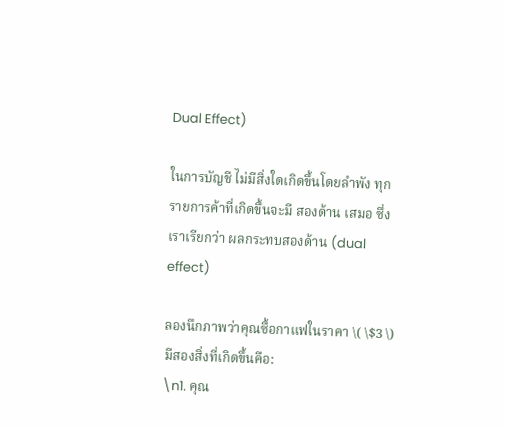Dual Effect)

ในการบัญชี ไม่มีสิ่งใดเกิดขึ้นโดยลำพัง ทุกรายการค้าที่เกิดขึ้นจะมี สองด้าน เสมอ ซึ่งเราเรียกว่า ผลกระทบสองด้าน (dual effect)

ลองนึกภาพว่าคุณซื้อกาแฟในราคา \( \$3 \) มีสองสิ่งที่เกิดขึ้นคือ:
\n1. คุณ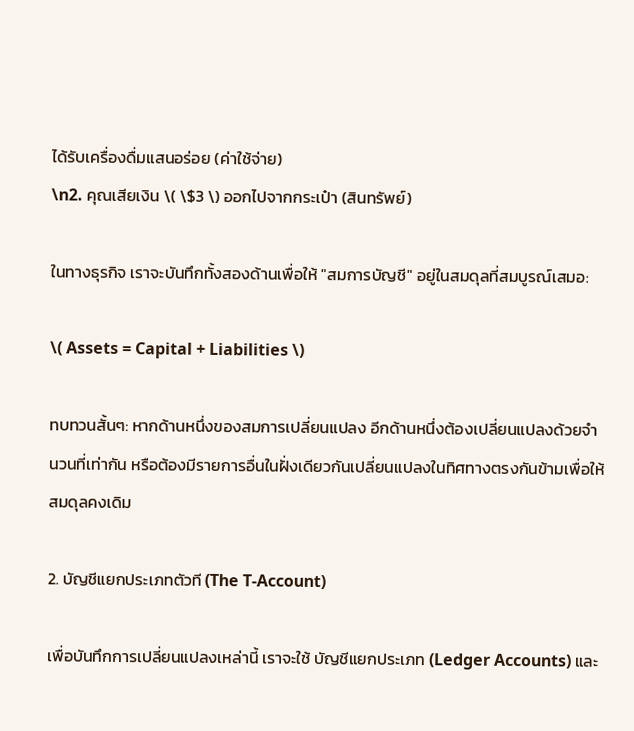ได้รับเครื่องดื่มแสนอร่อย (ค่าใช้จ่าย)
\n2. คุณเสียเงิน \( \$3 \) ออกไปจากกระเป๋า (สินทรัพย์)

ในทางธุรกิจ เราจะบันทึกทั้งสองด้านเพื่อให้ "สมการบัญชี" อยู่ในสมดุลที่สมบูรณ์เสมอ:

\( Assets = Capital + Liabilities \)

ทบทวนสั้นๆ: หากด้านหนึ่งของสมการเปลี่ยนแปลง อีกด้านหนึ่งต้องเปลี่ยนแปลงด้วยจำนวนที่เท่ากัน หรือต้องมีรายการอื่นในฝั่งเดียวกันเปลี่ยนแปลงในทิศทางตรงกันข้ามเพื่อให้สมดุลคงเดิม

2. บัญชีแยกประเภทตัวที (The T-Account)

เพื่อบันทึกการเปลี่ยนแปลงเหล่านี้ เราจะใช้ บัญชีแยกประเภท (Ledger Accounts) และ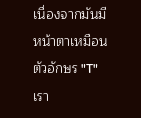เนื่องจากมันมีหน้าตาเหมือนตัวอักษร "T" เรา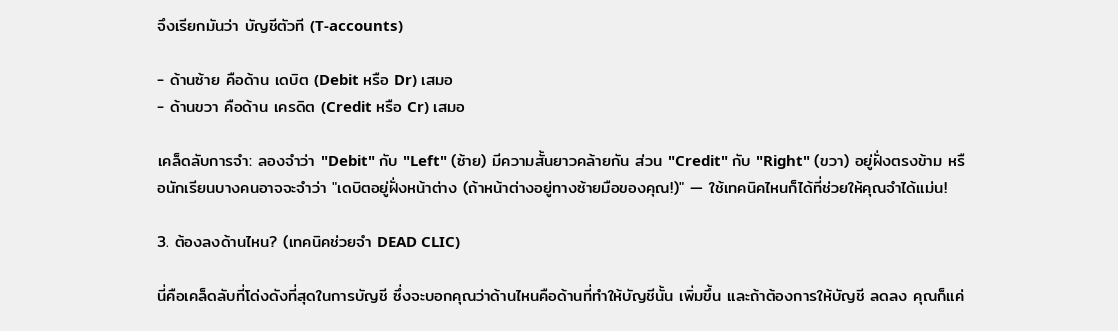จึงเรียกมันว่า บัญชีตัวที (T-accounts)

- ด้านซ้าย คือด้าน เดบิต (Debit หรือ Dr) เสมอ
- ด้านขวา คือด้าน เครดิต (Credit หรือ Cr) เสมอ

เคล็ดลับการจำ: ลองจำว่า "Debit" กับ "Left" (ซ้าย) มีความสั้นยาวคล้ายกัน ส่วน "Credit" กับ "Right" (ขวา) อยู่ฝั่งตรงข้าม หรือนักเรียนบางคนอาจจะจำว่า "เดบิตอยู่ฝั่งหน้าต่าง (ถ้าหน้าต่างอยู่ทางซ้ายมือของคุณ!)" — ใช้เทคนิคไหนก็ได้ที่ช่วยให้คุณจำได้แม่น!

3. ต้องลงด้านไหน? (เทคนิคช่วยจำ DEAD CLIC)

นี่คือเคล็ดลับที่โด่งดังที่สุดในการบัญชี ซึ่งจะบอกคุณว่าด้านไหนคือด้านที่ทำให้บัญชีนั้น เพิ่มขึ้น และถ้าต้องการให้บัญชี ลดลง คุณก็แค่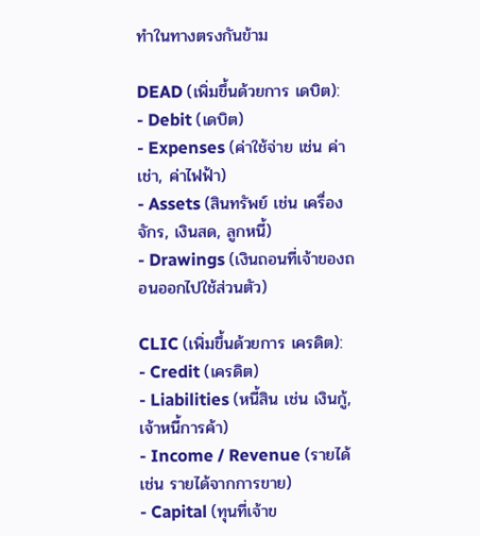ทำในทางตรงกันข้าม

DEAD (เพิ่มขึ้นด้วยการ เดบิต):
- Debit (เดบิต)
- Expenses (ค่าใช้จ่าย เช่น ค่าเช่า, ค่าไฟฟ้า)
- Assets (สินทรัพย์ เช่น เครื่องจักร, เงินสด, ลูกหนี้)
- Drawings (เงินถอนที่เจ้าของถอนออกไปใช้ส่วนตัว)

CLIC (เพิ่มขึ้นด้วยการ เครดิต):
- Credit (เครดิต)
- Liabilities (หนี้สิน เช่น เงินกู้, เจ้าหนี้การค้า)
- Income / Revenue (รายได้ เช่น รายได้จากการขาย)
- Capital (ทุนที่เจ้าข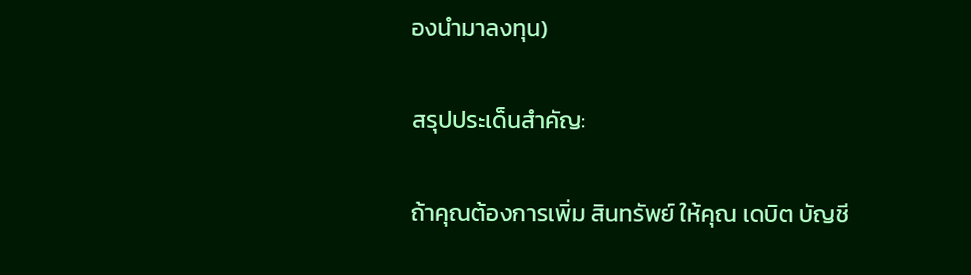องนำมาลงทุน)

สรุปประเด็นสำคัญ:

ถ้าคุณต้องการเพิ่ม สินทรัพย์ ให้คุณ เดบิต บัญชี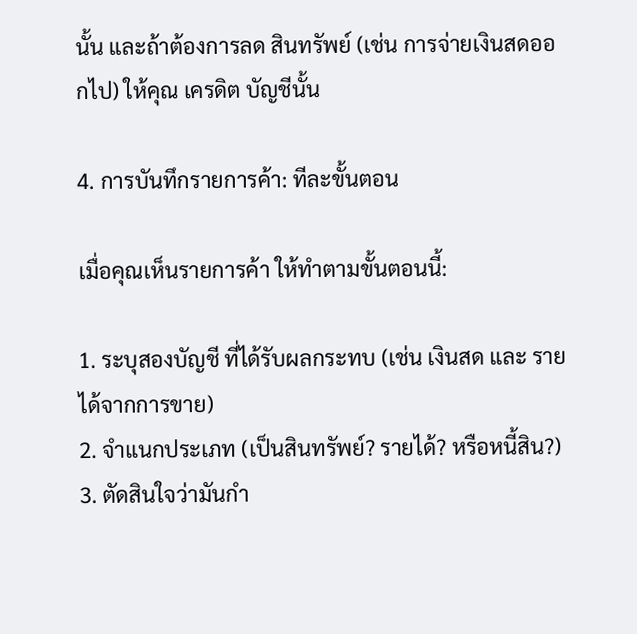นั้น และถ้าต้องการลด สินทรัพย์ (เช่น การจ่ายเงินสดออกไป) ให้คุณ เครดิต บัญชีนั้น

4. การบันทึกรายการค้า: ทีละขั้นตอน

เมื่อคุณเห็นรายการค้า ให้ทำตามขั้นตอนนี้:

1. ระบุสองบัญชี ที่ได้รับผลกระทบ (เช่น เงินสด และ รายได้จากการขาย)
2. จำแนกประเภท (เป็นสินทรัพย์? รายได้? หรือหนี้สิน?)
3. ตัดสินใจว่ามันกำ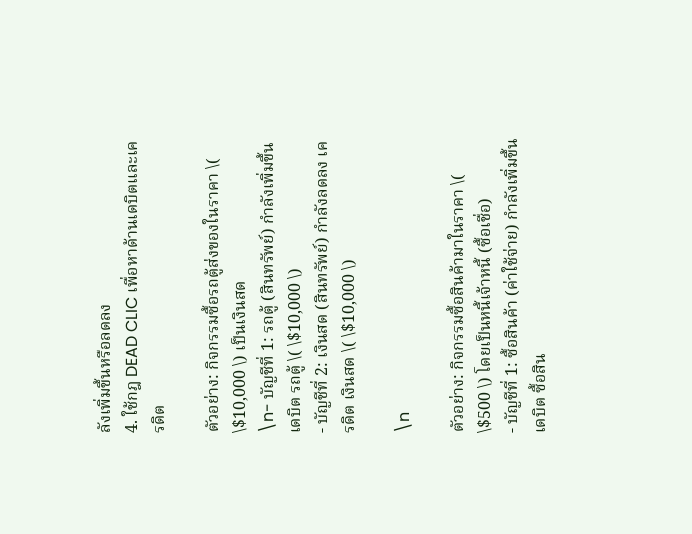ลังเพิ่มขึ้นหรือลดลง
4. ใช้กฎ DEAD CLIC เพื่อหาด้านเดบิตและเครดิต

ตัวอย่าง: กิจกรรมซื้อรถตู้ส่งของในราคา \( \$10,000 \) เป็นเงินสด
\n- บัญชีที่ 1: รถตู้ (สินทรัพย์) กำลังเพิ่มขึ้น เดบิต รถตู้ \( \$10,000 \)
- บัญชีที่ 2: เงินสด (สินทรัพย์) กำลังลดลง เครดิต เงินสด \( \$10,000 \)

\n

ตัวอย่าง: กิจกรรมซื้อสินค้ามาในราคา \( \$500 \) โดยเป็นหนี้เจ้าหนี้ (ซื้อเชื่อ)
- บัญชีที่ 1: ซื้อสินค้า (ค่าใช้จ่าย) กำลังเพิ่มขึ้น เดบิต ซื้อสิน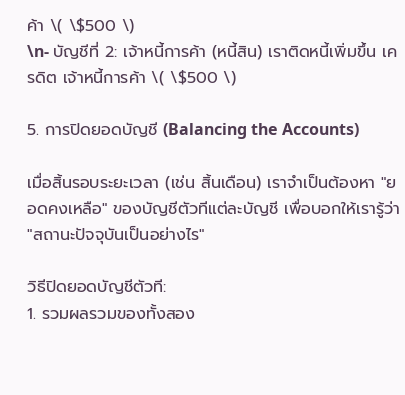ค้า \( \$500 \)
\n- บัญชีที่ 2: เจ้าหนี้การค้า (หนี้สิน) เราติดหนี้เพิ่มขึ้น เครดิต เจ้าหนี้การค้า \( \$500 \)

5. การปิดยอดบัญชี (Balancing the Accounts)

เมื่อสิ้นรอบระยะเวลา (เช่น สิ้นเดือน) เราจำเป็นต้องหา "ยอดคงเหลือ" ของบัญชีตัวทีแต่ละบัญชี เพื่อบอกให้เรารู้ว่า "สถานะปัจจุบันเป็นอย่างไร"

วิธีปิดยอดบัญชีตัวที:
1. รวมผลรวมของทั้งสอง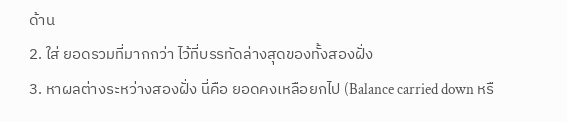ด้าน
2. ใส่ ยอดรวมที่มากกว่า ไว้ที่บรรทัดล่างสุดของทั้งสองฝั่ง
3. หาผลต่างระหว่างสองฝั่ง นี่คือ ยอดคงเหลือยกไป (Balance carried down หรื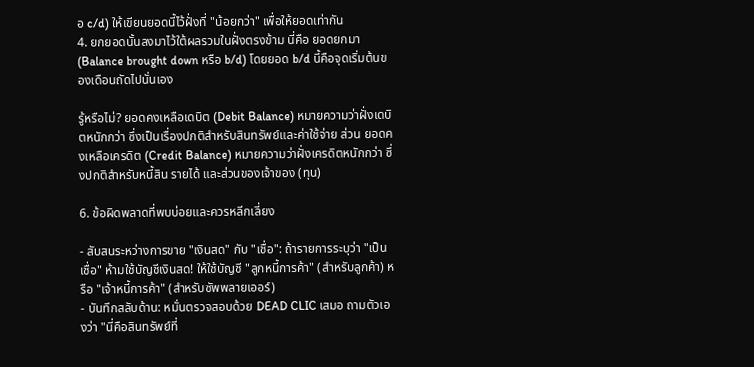อ c/d) ให้เขียนยอดนี้ไว้ฝั่งที่ "น้อยกว่า" เพื่อให้ยอดเท่ากัน
4. ยกยอดนั้นลงมาไว้ใต้ผลรวมในฝั่งตรงข้าม นี่คือ ยอดยกมา (Balance brought down หรือ b/d) โดยยอด b/d นี้คือจุดเริ่มต้นของเดือนถัดไปนั่นเอง

รู้หรือไม่? ยอดคงเหลือเดบิต (Debit Balance) หมายความว่าฝั่งเดบิตหนักกว่า ซึ่งเป็นเรื่องปกติสำหรับสินทรัพย์และค่าใช้จ่าย ส่วน ยอดคงเหลือเครดิต (Credit Balance) หมายความว่าฝั่งเครดิตหนักกว่า ซึ่งปกติสำหรับหนี้สิน รายได้ และส่วนของเจ้าของ (ทุน)

6. ข้อผิดพลาดที่พบบ่อยและควรหลีกเลี่ยง

- สับสนระหว่างการขาย "เงินสด" กับ "เชื่อ": ถ้ารายการระบุว่า "เป็นเชื่อ" ห้ามใช้บัญชีเงินสด! ให้ใช้บัญชี "ลูกหนี้การค้า" (สำหรับลูกค้า) หรือ "เจ้าหนี้การค้า" (สำหรับซัพพลายเออร์)
- บันทึกสลับด้าน: หมั่นตรวจสอบด้วย DEAD CLIC เสมอ ถามตัวเองว่า "นี่คือสินทรัพย์ที่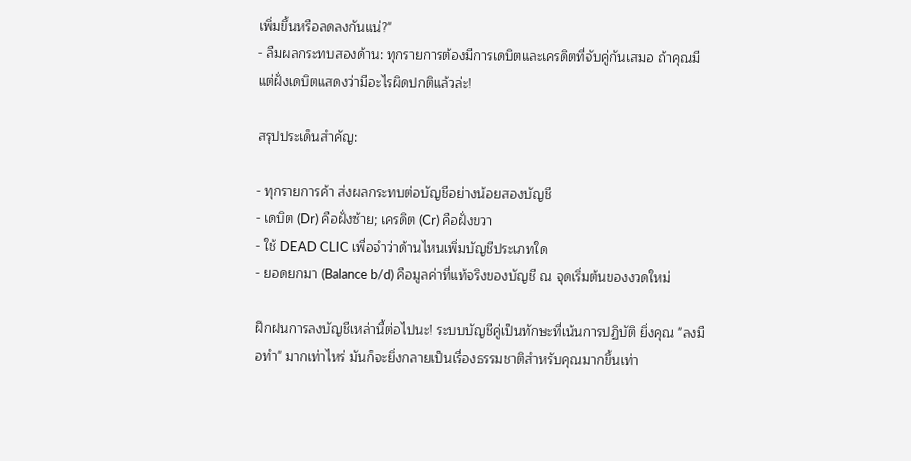เพิ่มขึ้นหรือลดลงกันแน่?"
- ลืมผลกระทบสองด้าน: ทุกรายการต้องมีการเดบิตและเครดิตที่จับคู่กันเสมอ ถ้าคุณมีแต่ฝั่งเดบิตแสดงว่ามีอะไรผิดปกติแล้วล่ะ!

สรุปประเด็นสำคัญ:

- ทุกรายการค้า ส่งผลกระทบต่อบัญชีอย่างน้อยสองบัญชี
- เดบิต (Dr) คือฝั่งซ้าย; เครดิต (Cr) คือฝั่งขวา
- ใช้ DEAD CLIC เพื่อจำว่าด้านไหนเพิ่มบัญชีประเภทใด
- ยอดยกมา (Balance b/d) คือมูลค่าที่แท้จริงของบัญชี ณ จุดเริ่มต้นของงวดใหม่

ฝึกฝนการลงบัญชีเหล่านี้ต่อไปนะ! ระบบบัญชีคู่เป็นทักษะที่เน้นการปฏิบัติ ยิ่งคุณ "ลงมือทำ" มากเท่าไหร่ มันก็จะยิ่งกลายเป็นเรื่องธรรมชาติสำหรับคุณมากขึ้นเท่า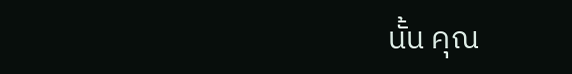นั้น คุณ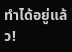ทำได้อยู่แล้ว!